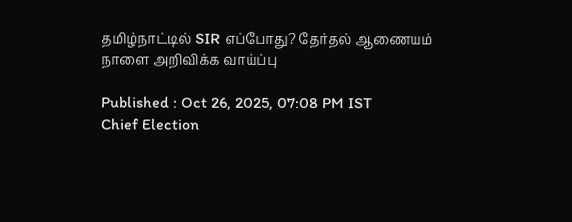தமிழ்நாட்டில் SIR எப்போது? தேர்தல் ஆணையம் நாளை அறிவிக்க வாய்ப்பு

Published : Oct 26, 2025, 07:08 PM IST
Chief Election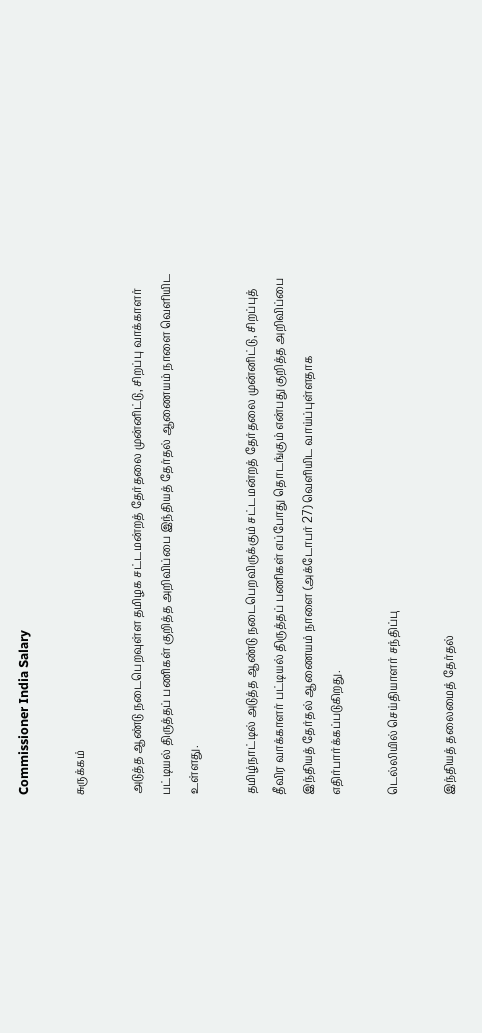Commissioner India Salary

சுருக்கம்

அடுத்த ஆண்டு நடைபெறவுள்ள தமிழக சட்டமன்றத் தேர்தலை முன்னிட்டு, சிறப்பு வாக்காளர் பட்டியல் திருத்தப் பணிகள் குறித்த அறிவிப்பை இந்தியத் தேர்தல் ஆணையம் நாளை வெளியிட உள்ளது.

தமிழ்நாட்டில் அடுத்த ஆண்டு நடைபெறவிருக்கும் சட்டமன்றத் தேர்தலை முன்னிட்டு, சிறப்புத் தீவிர வாக்காளர் பட்டியல் திருத்தப் பணிகள் எப்போது தொடங்கும் என்பது குறித்த அறிவிப்பை இந்தியத் தேர்தல் ஆணையம் நாளை (அக்டோபர் 27) வெளியிட வாய்ப்புள்ளதாக எதிர்பார்க்கப்படுகிறது.

டெல்லியில் செய்தியாளர் சந்திப்பு

இந்தியத் தலைமைத் தேர்தல்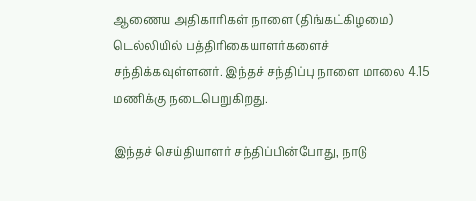ஆணைய அதிகாரிகள் நாளை (திங்கட்கிழமை) டெல்லியில் பத்திரிகையாளர்களைச் சந்திக்கவுள்ளனர். இந்தச் சந்திப்பு நாளை மாலை 4.15 மணிக்கு நடைபெறுகிறது.

இந்தச் செய்தியாளர் சந்திப்பின்போது, நாடு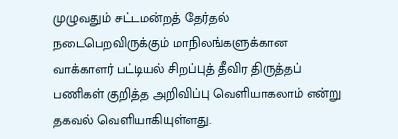முழுவதும் சட்டமன்றத் தேர்தல் நடைபெறவிருக்கும் மாநிலங்களுக்கான வாக்காளர் பட்டியல் சிறப்புத் தீவிர திருத்தப் பணிகள் குறித்த அறிவிப்பு வெளியாகலாம் என்று தகவல் வெளியாகியுள்ளது.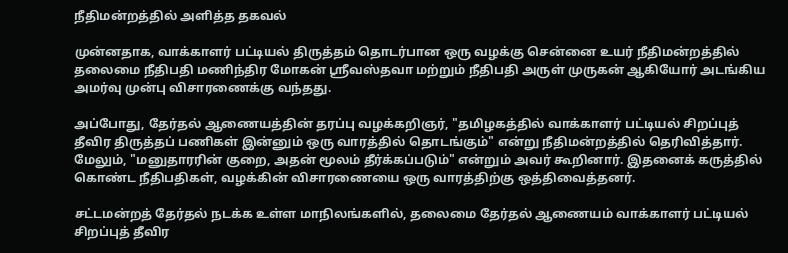நீதிமன்றத்தில் அளித்த தகவல்

முன்னதாக, வாக்காளர் பட்டியல் திருத்தம் தொடர்பான ஒரு வழக்கு சென்னை உயர் நீதிமன்றத்தில் தலைமை நீதிபதி மணிந்திர மோகன் ஸ்ரீவஸ்தவா மற்றும் நீதிபதி அருள் முருகன் ஆகியோர் அடங்கிய அமர்வு முன்பு விசாரணைக்கு வந்தது.

அப்போது, தேர்தல் ஆணையத்தின் தரப்பு வழக்கறிஞர், "தமிழகத்தில் வாக்காளர் பட்டியல் சிறப்புத் தீவிர திருத்தப் பணிகள் இன்னும் ஒரு வாரத்தில் தொடங்கும்" என்று நீதிமன்றத்தில் தெரிவித்தார். மேலும், "மனுதாரரின் குறை, அதன் மூலம் தீர்க்கப்படும்" என்றும் அவர் கூறினார். இதனைக் கருத்தில் கொண்ட நீதிபதிகள், வழக்கின் விசாரணையை ஒரு வாரத்திற்கு ஒத்திவைத்தனர்.

சட்டமன்றத் தேர்தல் நடக்க உள்ள மாநிலங்களில், தலைமை தேர்தல் ஆணையம் வாக்காளர் பட்டியல் சிறப்புத் தீவிர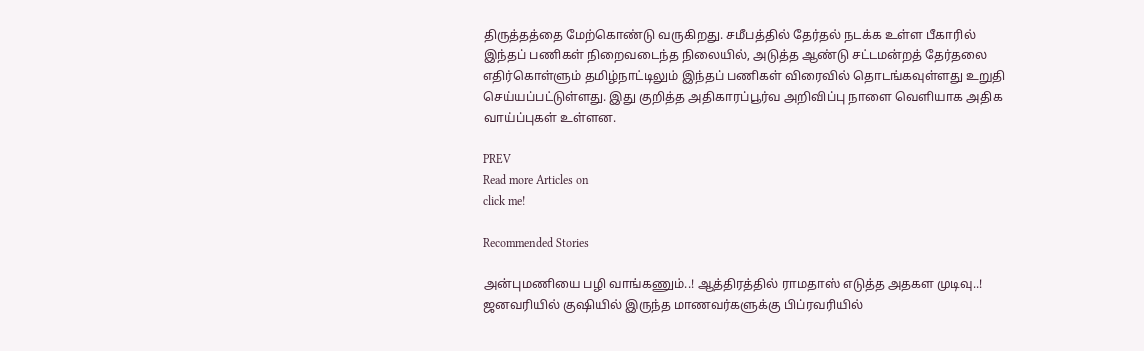திருத்தத்தை மேற்கொண்டு வருகிறது. சமீபத்தில் தேர்தல் நடக்க உள்ள பீகாரில் இந்தப் பணிகள் நிறைவடைந்த நிலையில், அடுத்த ஆண்டு சட்டமன்றத் தேர்தலை எதிர்கொள்ளும் தமிழ்நாட்டிலும் இந்தப் பணிகள் விரைவில் தொடங்கவுள்ளது உறுதி செய்யப்பட்டுள்ளது. இது குறித்த அதிகாரப்பூர்வ அறிவிப்பு நாளை வெளியாக அதிக வாய்ப்புகள் உள்ளன.

PREV
Read more Articles on
click me!

Recommended Stories

அன்புமணியை பழி வாங்கணும்..! ஆத்திரத்தில் ராமதாஸ் எடுத்த அதகள முடிவு..!
ஜனவரியில் குஷியில் இருந்த மாணவர்களுக்கு பிப்ரவரியில்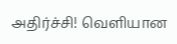அதிர்ச்சி! வெளியான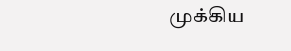முக்கிய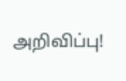அறிவிப்பு!